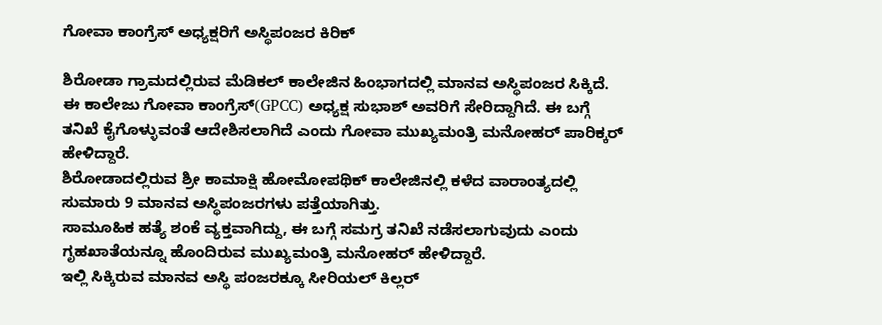ಗೋವಾ ಕಾಂಗ್ರೆಸ್ ಅಧ್ಯಕ್ಷರಿಗೆ ಅಸ್ಥಿಪಂಜರ ಕಿರಿಕ್

ಶಿರೋಡಾ ಗ್ರಾಮದಲ್ಲಿರುವ ಮೆಡಿಕಲ್ ಕಾಲೇಜಿನ ಹಿಂಭಾಗದಲ್ಲಿ ಮಾನವ ಅಸ್ಥಿಪಂಜರ ಸಿಕ್ಕಿದೆ. ಈ ಕಾಲೇಜು ಗೋವಾ ಕಾಂಗ್ರೆಸ್(GPCC) ಅಧ್ಯಕ್ಷ ಸುಭಾಶ್ ಅವರಿಗೆ ಸೇರಿದ್ದಾಗಿದೆ. ಈ ಬಗ್ಗೆ ತನಿಖೆ ಕೈಗೊಳ್ಳುವಂತೆ ಆದೇಶಿಸಲಾಗಿದೆ ಎಂದು ಗೋವಾ ಮುಖ್ಯಮಂತ್ರಿ ಮನೋಹರ್ ಪಾರಿಕ್ಕರ್ ಹೇಳಿದ್ದಾರೆ.
ಶಿರೋಡಾದಲ್ಲಿರುವ ಶ್ರೀ ಕಾಮಾಕ್ಷಿ ಹೋಮೋಪಥಿಕ್ ಕಾಲೇಜಿನಲ್ಲಿ ಕಳೆದ ವಾರಾಂತ್ಯದಲ್ಲಿ ಸುಮಾರು 9 ಮಾನವ ಅಸ್ಥಿಪಂಜರಗಳು ಪತ್ತೆಯಾಗಿತ್ತು.
ಸಾಮೂಹಿಕ ಹತ್ಯೆ ಶಂಕೆ ವ್ಯಕ್ತವಾಗಿದ್ದು, ಈ ಬಗ್ಗೆ ಸಮಗ್ರ ತನಿಖೆ ನಡೆಸಲಾಗುವುದು ಎಂದು ಗೃಹಖಾತೆಯನ್ನೂ ಹೊಂದಿರುವ ಮುಖ್ಯಮಂತ್ರಿ ಮನೋಹರ್ ಹೇಳಿದ್ದಾರೆ.
ಇಲ್ಲಿ ಸಿಕ್ಕಿರುವ ಮಾನವ ಅಸ್ಥಿ ಪಂಜರಕ್ಕೂ ಸೀರಿಯಲ್ ಕಿಲ್ಲರ್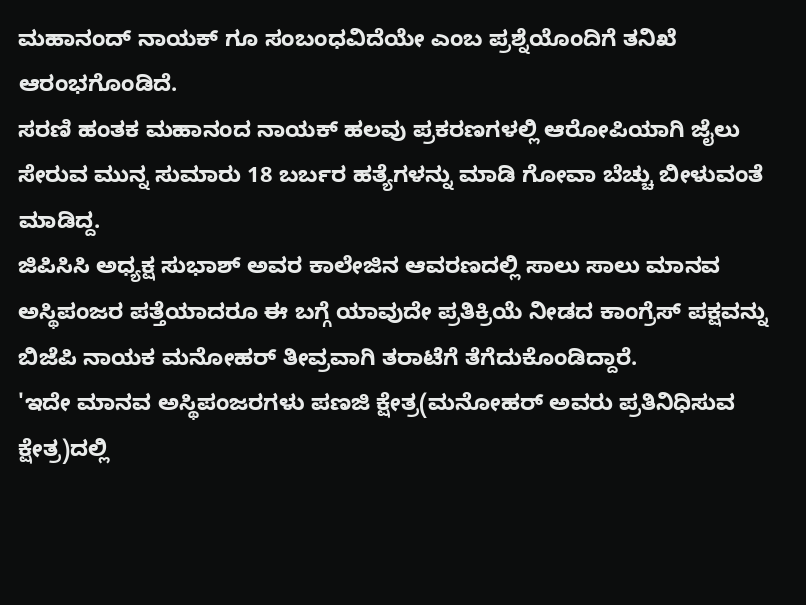ಮಹಾನಂದ್ ನಾಯಕ್ ಗೂ ಸಂಬಂಧವಿದೆಯೇ ಎಂಬ ಪ್ರಶ್ನೆಯೊಂದಿಗೆ ತನಿಖೆ ಆರಂಭಗೊಂಡಿದೆ.
ಸರಣಿ ಹಂತಕ ಮಹಾನಂದ ನಾಯಕ್ ಹಲವು ಪ್ರಕರಣಗಳಲ್ಲಿ ಆರೋಪಿಯಾಗಿ ಜೈಲು ಸೇರುವ ಮುನ್ನ ಸುಮಾರು 18 ಬರ್ಬರ ಹತ್ಯೆಗಳನ್ನು ಮಾಡಿ ಗೋವಾ ಬೆಚ್ಚು ಬೀಳುವಂತೆ ಮಾಡಿದ್ದ.
ಜಿಪಿಸಿಸಿ ಅಧ್ಯಕ್ಷ ಸುಭಾಶ್ ಅವರ ಕಾಲೇಜಿನ ಆವರಣದಲ್ಲಿ ಸಾಲು ಸಾಲು ಮಾನವ ಅಸ್ಥಿಪಂಜರ ಪತ್ತೆಯಾದರೂ ಈ ಬಗ್ಗೆ ಯಾವುದೇ ಪ್ರತಿಕ್ರಿಯೆ ನೀಡದ ಕಾಂಗ್ರೆಸ್ ಪಕ್ಷವನ್ನು ಬಿಜೆಪಿ ನಾಯಕ ಮನೋಹರ್ ತೀವ್ರವಾಗಿ ತರಾಟೆಗೆ ತೆಗೆದುಕೊಂಡಿದ್ದಾರೆ.
'ಇದೇ ಮಾನವ ಅಸ್ಥಿಪಂಜರಗಳು ಪಣಜಿ ಕ್ಷೇತ್ರ(ಮನೋಹರ್ ಅವರು ಪ್ರತಿನಿಧಿಸುವ ಕ್ಷೇತ್ರ)ದಲ್ಲಿ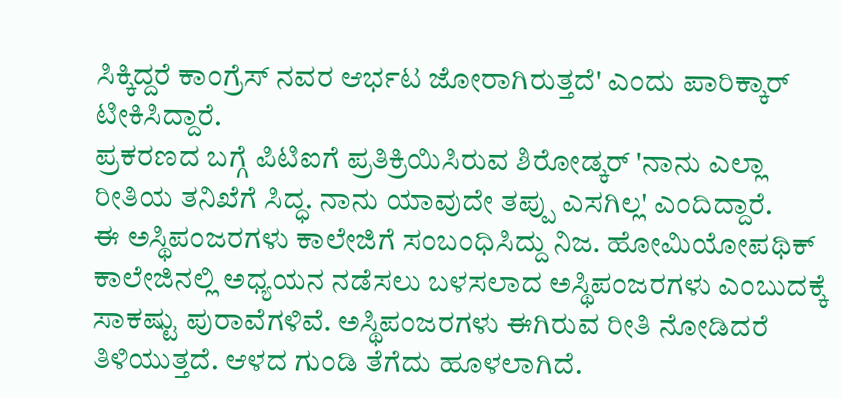ಸಿಕ್ಕಿದ್ದರೆ ಕಾಂಗ್ರೆಸ್ ನವರ ಆರ್ಭಟ ಜೋರಾಗಿರುತ್ತದೆ' ಎಂದು ಪಾರಿಕ್ಕಾರ್ ಟೀಕಿಸಿದ್ದಾರೆ.
ಪ್ರಕರಣದ ಬಗ್ಗೆ ಪಿಟಿಐಗೆ ಪ್ರತಿಕ್ರಿಯಿಸಿರುವ ಶಿರೋಡ್ಕರ್ 'ನಾನು ಎಲ್ಲಾ ರೀತಿಯ ತನಿಖೆಗೆ ಸಿದ್ಧ. ನಾನು ಯಾವುದೇ ತಪ್ಪು ಎಸಗಿಲ್ಲ' ಎಂದಿದ್ದಾರೆ.
ಈ ಅಸ್ಥಿಪಂಜರಗಳು ಕಾಲೇಜಿಗೆ ಸಂಬಂಧಿಸಿದ್ದು ನಿಜ. ಹೋಮಿಯೋಪಥಿಕ್ ಕಾಲೇಜಿನಲ್ಲಿ ಅಧ್ಯಯನ ನಡೆಸಲು ಬಳಸಲಾದ ಅಸ್ಥಿಪಂಜರಗಳು ಎಂಬುದಕ್ಕೆ ಸಾಕಷ್ಟು ಪುರಾವೆಗಳಿವೆ. ಅಸ್ಥಿಪಂಜರಗಳು ಈಗಿರುವ ರೀತಿ ನೋಡಿದರೆ ತಿಳಿಯುತ್ತದೆ. ಆಳದ ಗುಂಡಿ ತೆಗೆದು ಹೂಳಲಾಗಿದೆ.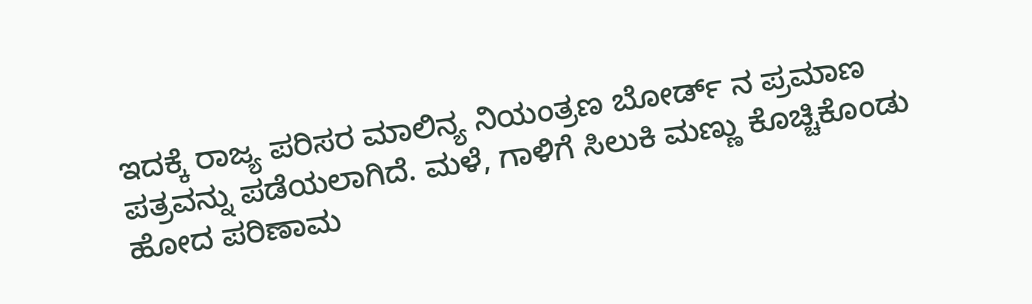ಇದಕ್ಕೆ ರಾಜ್ಯ ಪರಿಸರ ಮಾಲಿನ್ಯ ನಿಯಂತ್ರಣ ಬೋರ್ಡ್ ನ ಪ್ರಮಾಣ ಪತ್ರವನ್ನು ಪಡೆಯಲಾಗಿದೆ. ಮಳೆ, ಗಾಳಿಗೆ ಸಿಲುಕಿ ಮಣ್ಣು ಕೊಚ್ಚಿಕೊಂಡು ಹೋದ ಪರಿಣಾಮ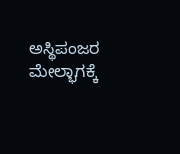ಅಸ್ಥಿಪಂಜರ ಮೇಲ್ಭಾಗಕ್ಕೆ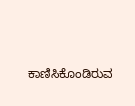ಕಾಣಿಸಿಕೊಂಡಿರುವ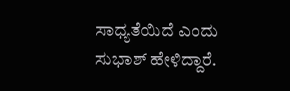ಸಾಧ್ಯತೆಯಿದೆ ಎಂದು ಸುಭಾಶ್ ಹೇಳಿದ್ದಾರೆ.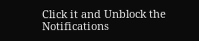Click it and Unblock the Notifications